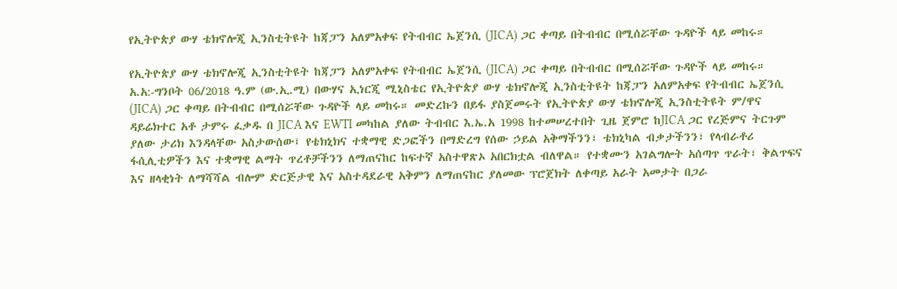የኢትዮጵያ ውሃ ቴክኖሎጂ ኢንስቲትዩት ከጃፓን አለምአቀፍ የትብብር ኤጀንሲ (JICA) ጋር ቀጣይ በትብብር በሚሰሯቸው ጉዳዮች ላይ መከሩ።

የኢትዮጵያ ውሃ ቴክኖሎጂ ኢንስቲትዩት ከጃፓን አለምአቀፍ የትብብር ኤጀንሲ (JICA) ጋር ቀጣይ በትብብር በሚሰሯቸው ጉዳዮች ላይ መከሩ። አ.አ:-ግንቦት 06/2018 ዓ.ም (ው.ኢ.ሚ) በውሃና ኢነርጂ ሚኒስቴር የኢትዮጵያ ውሃ ቴክኖሎጂ ኢንስቲትዩት ከጃፓን አለምአቀፍ የትብብር ኤጀንሲ (JICA) ጋር ቀጣይ በትብብር በሚሰሯቸው ጉዳዮች ላይ መከሩ። መድረኩን በይፋ ያስጀመሩት የኢትዮጵያ ውሃ ቴክኖሎጂ ኢንስቲትዩት ም/ዋና ዳይሬክተር አቶ ታምሩ ፈቃዱ በ JICA እና EWTI መካከል ያለው ትብብር እ.ኤ.አ 1998 ከተመሠረተበት ጊዜ ጀምሮ ከJICA ጋር የረጅምና ትርጉም ያለው ታሪክ እንዳላቸው አስታውሰው፤ የቴክኒክና ተቋማዊ ድጋፎችን በማድረግ የሰው ኃይል አቅማችንን፣ ቴክኒካል ብቃታችንን፣ የላብራቶሪ ፋሲሊቲዎችን እና ተቋማዊ ልማት ጥረቶቻችንን ለማጠናከር ከፍተኛ አስተዋጽኦ አበርክቷል ብለዋል። የተቋሙን አገልግሎት አሰጣጥ ጥራት፣ ቅልጥፍና እና ዘላቂነት ለማሻሻል ብሎም ድርጅታዊ እና አስተዳደራዊ አቅምን ለማጠናከር ያለመው ፕሮጀክት ለቀጣይ አራት አመታት በጋራ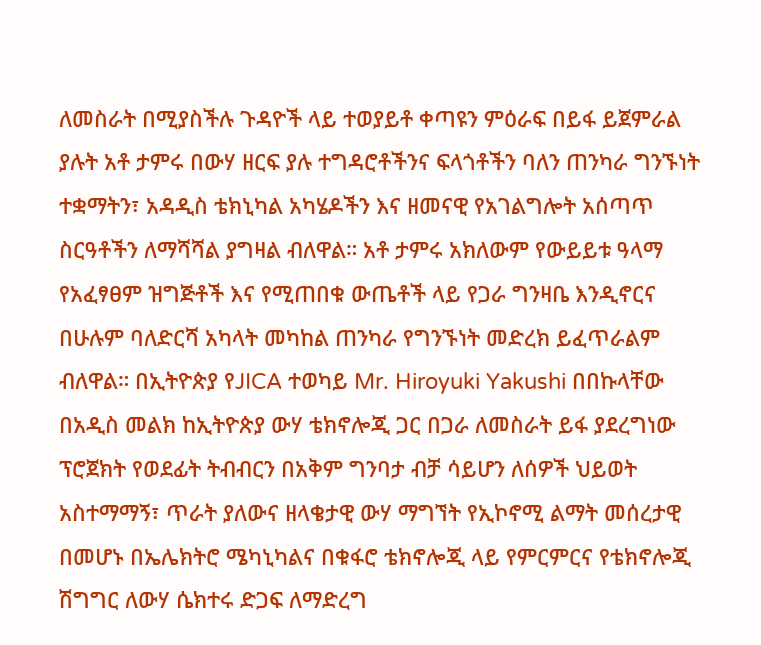ለመስራት በሚያስችሉ ጉዳዮች ላይ ተወያይቶ ቀጣዩን ምዕራፍ በይፋ ይጀምራል ያሉት አቶ ታምሩ በውሃ ዘርፍ ያሉ ተግዳሮቶችንና ፍላጎቶችን ባለን ጠንካራ ግንኙነት ተቋማትን፣ አዳዲስ ቴክኒካል አካሄዶችን እና ዘመናዊ የአገልግሎት አሰጣጥ ስርዓቶችን ለማሻሻል ያግዛል ብለዋል። አቶ ታምሩ አክለውም የውይይቱ ዓላማ የአፈፃፀም ዝግጅቶች እና የሚጠበቁ ውጤቶች ላይ የጋራ ግንዛቤ እንዲኖርና በሁሉም ባለድርሻ አካላት መካከል ጠንካራ የግንኙነት መድረክ ይፈጥራልም ብለዋል። በኢትዮጵያ የJICA ተወካይ Mr. Hiroyuki Yakushi በበኩላቸው በአዲስ መልክ ከኢትዮጵያ ውሃ ቴክኖሎጂ ጋር በጋራ ለመስራት ይፋ ያደረግነው ፕሮጀክት የወደፊት ትብብርን በአቅም ግንባታ ብቻ ሳይሆን ለሰዎች ህይወት አስተማማኝ፣ ጥራት ያለውና ዘላቄታዊ ውሃ ማግኘት የኢኮኖሚ ልማት መሰረታዊ በመሆኑ በኤሌክትሮ ሜካኒካልና በቁፋሮ ቴክኖሎጂ ላይ የምርምርና የቴክኖሎጂ ሽግግር ለውሃ ሴክተሩ ድጋፍ ለማድረግ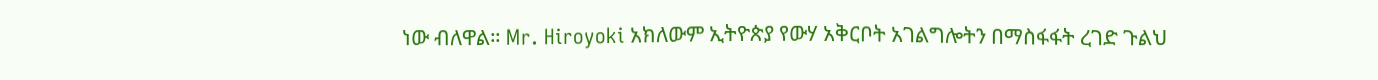ነው ብለዋል። Mr. Hiroyoki አክለውም ኢትዮጵያ የውሃ አቅርቦት አገልግሎትን በማስፋፋት ረገድ ጉልህ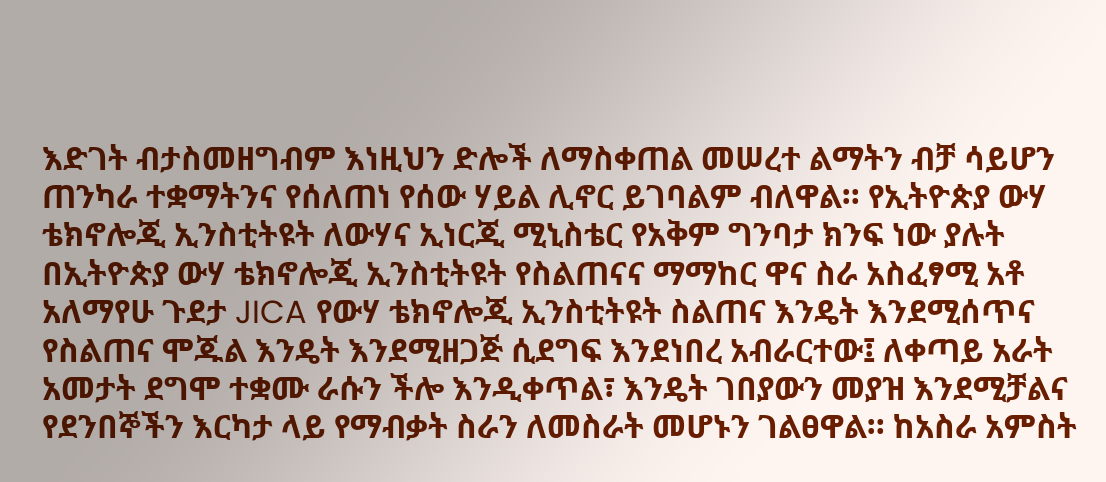እድገት ብታስመዘግብም እነዚህን ድሎች ለማስቀጠል መሠረተ ልማትን ብቻ ሳይሆን ጠንካራ ተቋማትንና የሰለጠነ የሰው ሃይል ሊኖር ይገባልም ብለዋል። የኢትዮጵያ ውሃ ቴክኖሎጂ ኢንስቲትዩት ለውሃና ኢነርጂ ሚኒስቴር የአቅም ግንባታ ክንፍ ነው ያሉት በኢትዮጵያ ውሃ ቴክኖሎጂ ኢንስቲትዩት የስልጠናና ማማከር ዋና ስራ አስፈፃሚ አቶ አለማየሁ ጉደታ JICA የውሃ ቴክኖሎጂ ኢንስቲትዩት ስልጠና እንዴት እንደሚሰጥና የስልጠና ሞጁል እንዴት እንደሚዘጋጅ ሲደግፍ እንደነበረ አብራርተው፤ ለቀጣይ አራት አመታት ደግሞ ተቋሙ ራሱን ችሎ እንዲቀጥል፣ እንዴት ገበያውን መያዝ እንደሚቻልና የደንበኞችን እርካታ ላይ የማብቃት ስራን ለመስራት መሆኑን ገልፀዋል። ከአስራ አምስት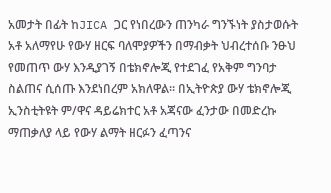አመታት በፊት ከJICA ጋር የነበረውን ጠንካራ ግንኙነት ያስታወሱት አቶ አለማየሁ የውሃ ዘርፍ ባለሞያዎችን በማብቃት ህብረተሰቡ ንፁህ የመጠጥ ውሃ እንዲያገኝ በቴክኖሎጂ የተደገፈ የአቅም ግንባታ ስልጠና ሲሰጡ እንደነበረም አክለዋል። በኢትዮጵያ ውሃ ቴክኖሎጂ ኢንስቲትዩት ም/ዋና ዳይሬክተር አቶ አጃናው ፈንታው በመድረኩ ማጠቃለያ ላይ የውሃ ልማት ዘርፉን ፈጣንና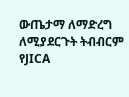ውጤታማ ለማድረግ ለሚያደርጉት ትብብርም የJICA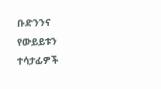ቡድንንና የውይይቱን ተሳታፊዎች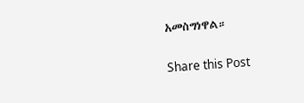አመስግነዋል።

Share this Post